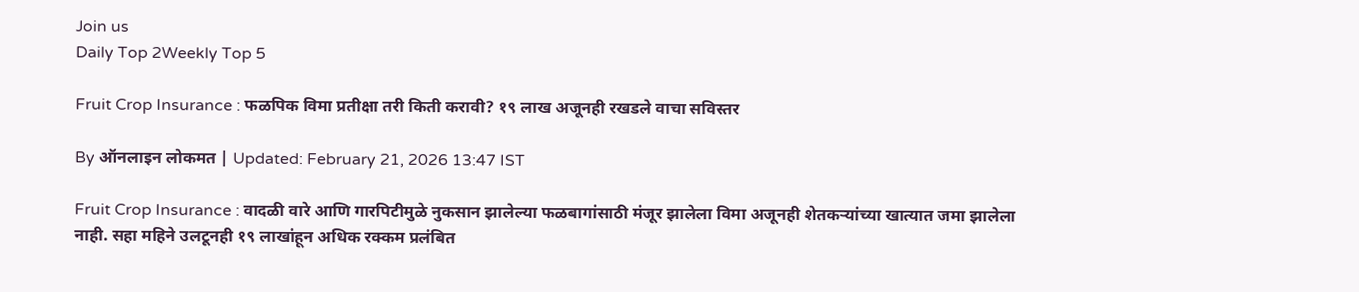Join us
Daily Top 2Weekly Top 5

Fruit Crop Insurance : फळपिक विमा प्रतीक्षा तरी किती करावी? १९ लाख अजूनही रखडले वाचा सविस्तर

By ऑनलाइन लोकमत | Updated: February 21, 2026 13:47 IST

Fruit Crop Insurance : वादळी वारे आणि गारपिटीमुळे नुकसान झालेल्या फळबागांसाठी मंजूर झालेला विमा अजूनही शेतकऱ्यांच्या खात्यात जमा झालेला नाही. सहा महिने उलटूनही १९ लाखांहून अधिक रक्कम प्रलंबित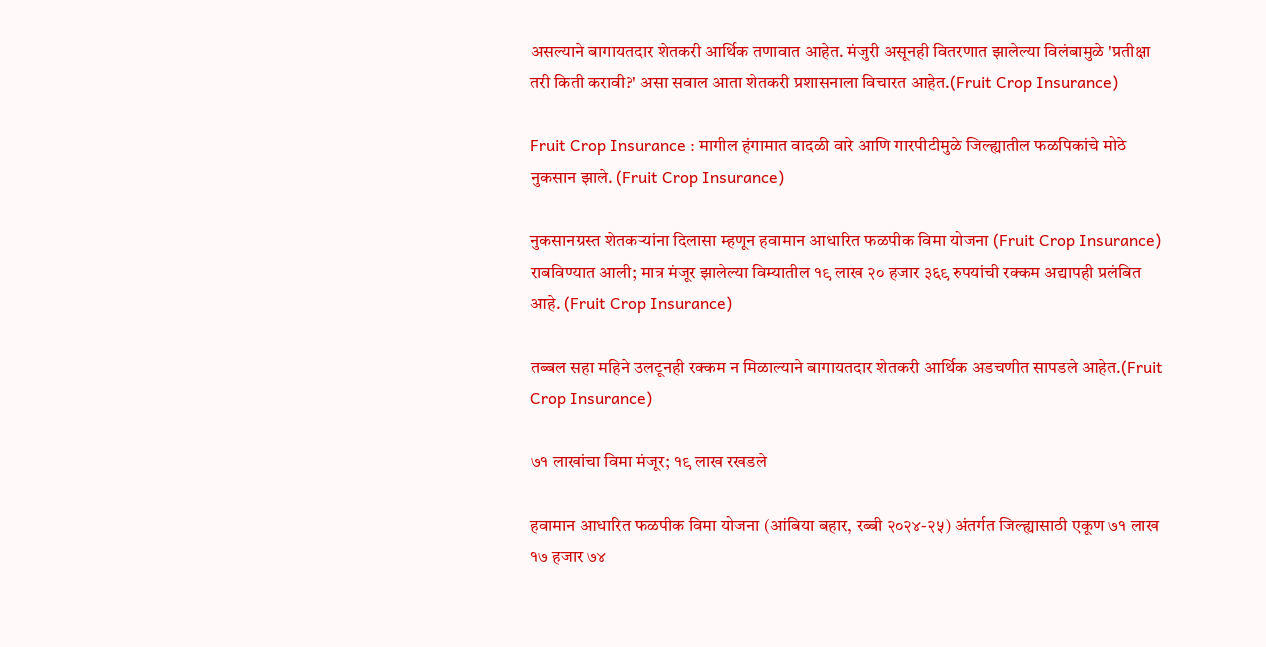असल्याने बागायतदार शेतकरी आर्थिक तणावात आहेत. मंजुरी असूनही वितरणात झालेल्या विलंबामुळे 'प्रतीक्षा तरी किती करावी?' असा सवाल आता शेतकरी प्रशासनाला विचारत आहेत.(Fruit Crop Insurance)

Fruit Crop Insurance : मागील हंगामात वादळी वारे आणि गारपीटीमुळे जिल्ह्यातील फळपिकांचे मोठे नुकसान झाले. (Fruit Crop Insurance)

नुकसानग्रस्त शेतकऱ्यांना दिलासा म्हणून हवामान आधारित फळपीक विमा योजना (Fruit Crop Insurance) राबविण्यात आली; मात्र मंजूर झालेल्या विम्यातील १९ लाख २० हजार ३६९ रुपयांची रक्कम अद्यापही प्रलंबित आहे. (Fruit Crop Insurance)

तब्बल सहा महिने उलटूनही रक्कम न मिळाल्याने बागायतदार शेतकरी आर्थिक अडचणीत सापडले आहेत.(Fruit Crop Insurance)

७१ लाखांचा विमा मंजूर; १९ लाख रखडले

हवामान आधारित फळपीक विमा योजना (आंबिया बहार, रब्बी २०२४-२५) अंतर्गत जिल्ह्यासाठी एकूण ७१ लाख १७ हजार ७४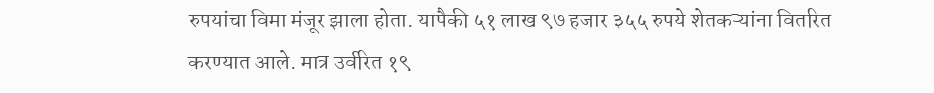रुपयांचा विमा मंजूर झाला होता. यापैकी ५१ लाख ९७ हजार ३५५ रुपये शेतकऱ्यांना वितरित करण्यात आले. मात्र उर्वरित १९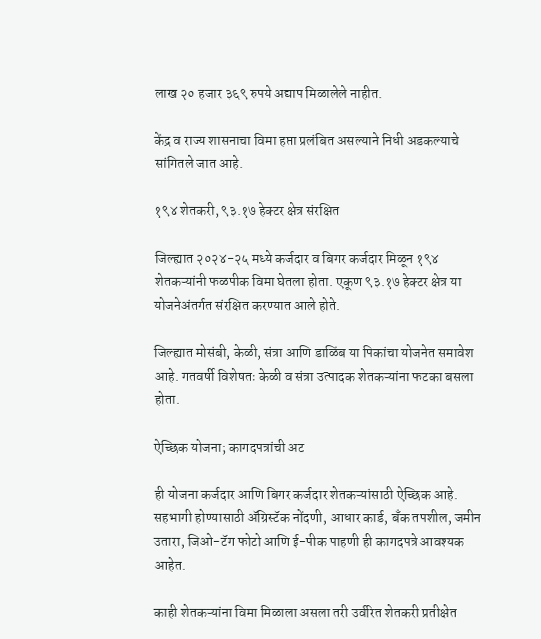लाख २० हजार ३६९ रुपये अद्याप मिळालेले नाहीत.

केंद्र व राज्य शासनाचा विमा हप्ता प्रलंबित असल्याने निधी अडकल्याचे सांगितले जात आहे.

१९४ शेतकरी, ९३.१७ हेक्टर क्षेत्र संरक्षित

जिल्ह्यात २०२४-२५ मध्ये कर्जदार व बिगर कर्जदार मिळून १९४ शेतकऱ्यांनी फळपीक विमा घेतला होता. एकूण ९३.१७ हेक्टर क्षेत्र या योजनेअंतर्गत संरक्षित करण्यात आले होते.

जिल्ह्यात मोसंबी, केळी, संत्रा आणि डाळिंब या पिकांचा योजनेत समावेश आहे. गतवर्षी विशेषतः केळी व संत्रा उत्पादक शेतकऱ्यांना फटका बसला होता.

ऐच्छिक योजना; कागदपत्रांची अट

ही योजना कर्जदार आणि बिगर कर्जदार शेतकऱ्यांसाठी ऐच्छिक आहे. सहभागी होण्यासाठी ॲग्रिस्टॅक नोंदणी, आधार कार्ड, बँक तपशील, जमीन उतारा, जिओ-टॅग फोटो आणि ई-पीक पाहणी ही कागदपत्रे आवश्यक आहेत.

काही शेतकऱ्यांना विमा मिळाला असला तरी उर्वरित शेतकरी प्रतीक्षेत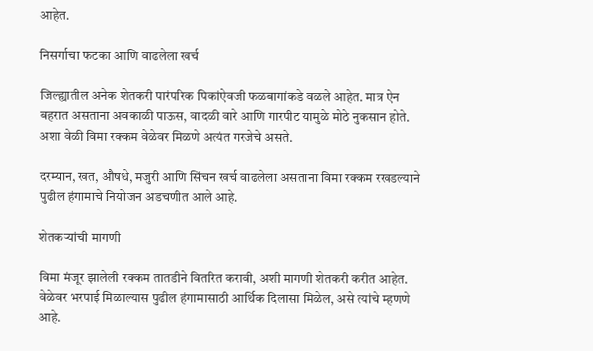आहेत.

निसर्गाचा फटका आणि वाढलेला खर्च

जिल्ह्यातील अनेक शेतकरी पारंपरिक पिकांऐवजी फळबागांकडे वळले आहेत. मात्र ऐन बहरात असताना अवकाळी पाऊस, वादळी वारे आणि गारपीट यामुळे मोठे नुकसान होते. अशा वेळी विमा रक्कम वेळेवर मिळणे अत्यंत गरजेचे असते.

दरम्यान, खत, औषधे, मजुरी आणि सिंचन खर्च वाढलेला असताना विमा रक्कम रखडल्याने पुढील हंगामाचे नियोजन अडचणीत आले आहे.

शेतकऱ्यांची मागणी

विमा मंजूर झालेली रक्कम तातडीने वितरित करावी, अशी मागणी शेतकरी करीत आहेत. वेळेवर भरपाई मिळाल्यास पुढील हंगामासाठी आर्थिक दिलासा मिळेल, असे त्यांचे म्हणणे आहे.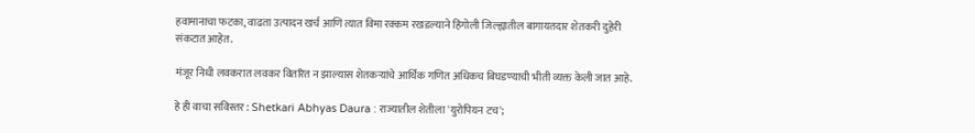हवामानाचा फटका, वाढता उत्पादन खर्च आणि त्यात विमा रक्कम रखडल्याने हिंगोली जिल्ह्यातील बागायतदार शेतकरी दुहेरी संकटात आहेत.

मंजूर निधी लवकरात लवकर वितरित न झाल्यास शेतकऱ्यांचे आर्थिक गणित अधिकच बिघडण्याची भीती व्यक्त केली जात आहे.

हे ही वाचा सविस्तर : Shetkari Abhyas Daura : राज्यातील शेतीला 'युरोपियन टच';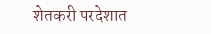शेतकरी परदेशात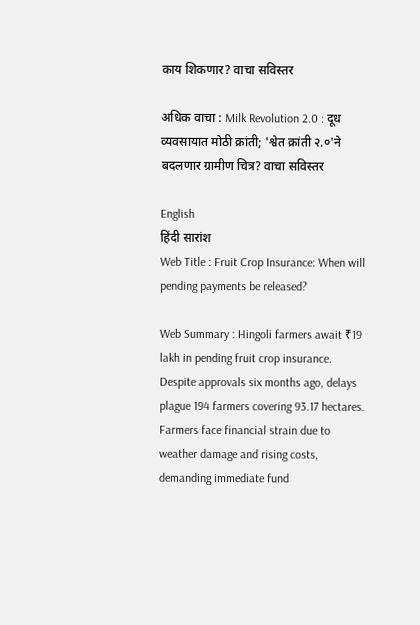काय शिकणार? वाचा सविस्तर

अधिक वाचा : Milk Revolution 2.0 : दूध व्यवसायात मोठी क्रांती; 'श्वेत क्रांती २.०'ने बदलणार ग्रामीण चित्र? वाचा सविस्तर

English
हिंदी सारांश
Web Title : Fruit Crop Insurance: When will pending payments be released?

Web Summary : Hingoli farmers await ₹19 lakh in pending fruit crop insurance. Despite approvals six months ago, delays plague 194 farmers covering 93.17 hectares. Farmers face financial strain due to weather damage and rising costs, demanding immediate fund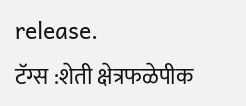release.
टॅग्स :शेती क्षेत्रफळेपीक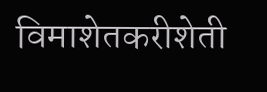विमाशेतकरीशेती